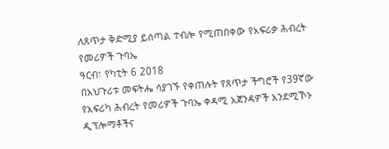ለጸጥታ ቅድሚያ ይሰጣል ተብሎ የሚጠበቀው የአፍሪቃ ሕብረት የመሪዎች ጉባኤ
ዓርብ፣ የካቲት 6 2018
በአህጉሪቱ መፍትሔ ሳያገኙ የቀጠሉት የጸጥታ ችግሮች የ39ኛው የአፍሪካ ሕብረት የመሪዎች ጉባኤ ቀዳሚ አጀንዳዎች እንደሚኾኑ ዲፕሎማቶችና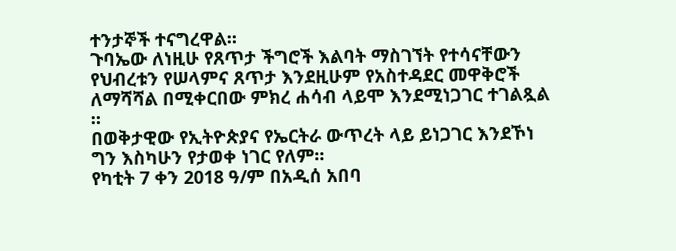ተንታኞች ተናግረዋል።
ጉባኤው ለነዚሁ የጸጥታ ችግሮች እልባት ማስገኘት የተሳናቸውን የህብረቱን የሠላምና ጸጥታ እንደዚሁም የአስተዳደር መዋቅሮች ለማሻሻል በሚቀርበው ምክረ ሐሳብ ላይሞ እንደሚነጋገር ተገልጿል ።
በወቅታዊው የኢትዮጵያና የኤርትራ ውጥረት ላይ ይነጋገር እንደኾነ ግን እስካሁን የታወቀ ነገር የለም።
የካቲት 7 ቀን 2018 ዓ/ም በአዲሰ አበባ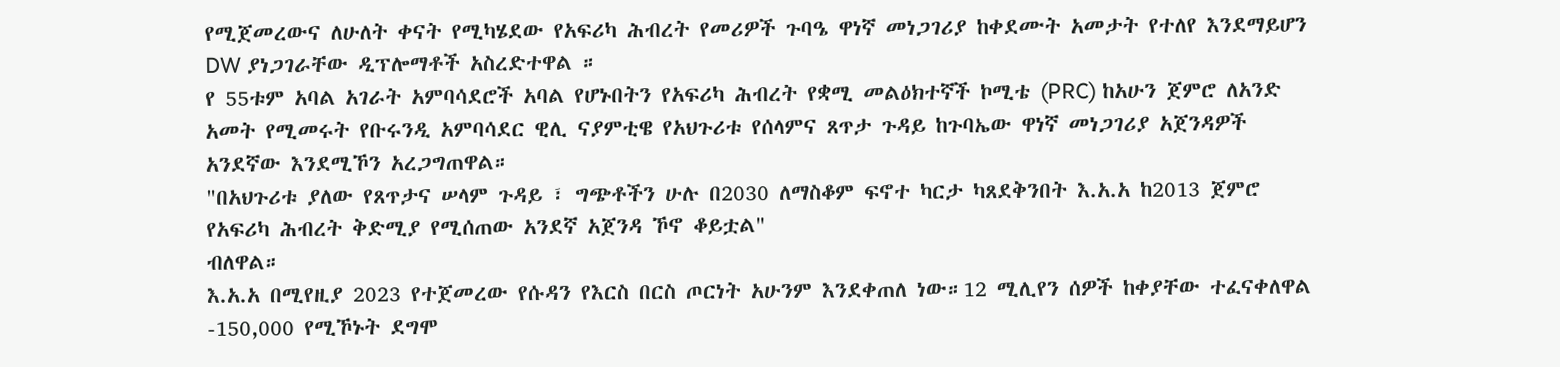የሚጀመረውና ለሁለት ቀናት የሚካሄደው የአፍሪካ ሕብረት የመሪዎች ጉባዔ ዋነኛ መነጋገሪያ ከቀደሙት አመታት የተለየ እንደማይሆን DW ያነጋገራቸው ዲፕሎማቶች አስረድተዋል ።
የ 55ቱም አባል አገራት አምባሳደሮች አባል የሆኑበትን የአፍሪካ ሕብረት የቋሚ መልዕክተኛች ኮሚቴ (PRC) ከአሁን ጀምሮ ለአንድ አመት የሚመሩት የቡሩንዲ አምባሳደር ዊሊ ናያምቲዌ የአህጉሪቱ የሰላምና ጸጥታ ጉዳይ ከጉባኤው ዋነኛ መነጋገሪያ አጀንዳዎች አንደኛው እንደሚኾን አረጋግጠዋል።
"በአህጉሪቱ ያለው የጸጥታና ሠላም ጉዳይ ፣ ግጭቶችን ሁሉ በ2030 ለማስቆም ፍኖተ ካርታ ካጸደቅንበት እ.አ.አ ከ2013 ጀምሮ የአፍሪካ ሕብረት ቅድሚያ የሚሰጠው አንደኛ አጀንዳ ኾኖ ቆይቷል"
ብለዋል።
እ.አ.አ በሚየዚያ 2023 የተጀመረው የሱዳን የእርስ በርስ ጦርነት አሁንም እንደቀጠለ ነው።12 ሚሊየን ሰዎች ከቀያቸው ተፈናቀለዋል -150,000 የሚኾኑት ደግሞ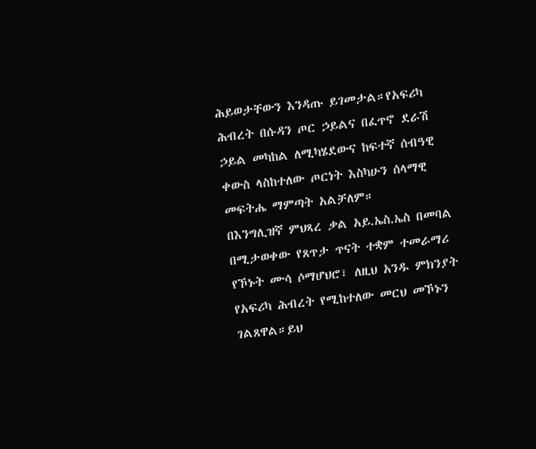ሕይወታቸውን እንዳጡ ይገመታል።የአፍሪካ ሕብረት በሱዳን ጦር ኃይልና በፈጥኖ ደራሽ ኃይል መካከል ለሚካሄደውና ከፍተኛ ሰብዓዊ ቀውስ ላስከተለው ጦርነት እስካሁን ሰላማዊ መፍትሔ ማምጣት አልቻለም።
በእንግሊዝኛ ምህጻረ ቃል አይ.ኤስ.ኤስ በመባል በሚታወቀው የጸጥታ ጥናት ተቋም ተመራማሪ የኾኑት ሙሳ ሶማሆህሮ፣ ለዚህ አንዱ ምክንያት የአፍሪካ ሕብረት የሚከተለው መርህ መኾኑን ገልጸዋል።ይህ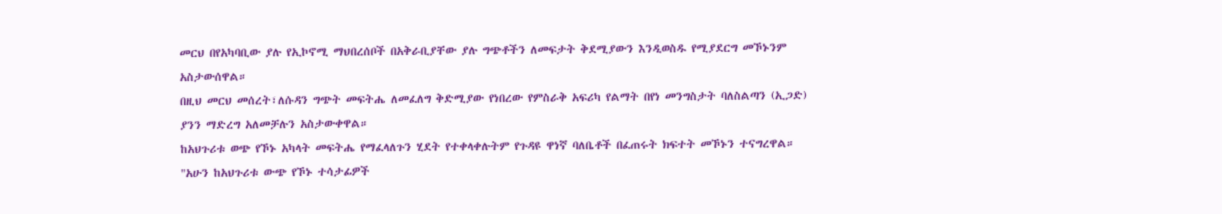መርህ በየአካባቢው ያሉ የኢኮኖሚ ማህበረሰቦች በአቅራቢያቸው ያሉ ግጭቶችን ለመፍታት ቅደሚያውን እንዲወስዱ የሚያደርግ መኾኑንም አስታውሰዋል።
በዚህ መርህ መሰረት፣ለሱዳን ግጭት መፍትሔ ለመፈለግ ቅድሚያው የነበረው የምስራቅ አፍሪካ የልማት በየነ መንግስታት ባለስልጣን (ኢጋድ) ያንን ማድረግ አለመቻሉን አስታውቀዋል።
ከአህጉሪቱ ወጭ የኾኑ አካላት መፍትሔ የማፈላለጉን ሂደት የተቀላቀሉትም የጉዳዩ ዋነኛ ባለቤቶች በፈጠሩት ክፍተት መኾኑን ተናግረዋል።
"አሁን ከአህጉሪቱ ውጭ የኾኑ ተሳታፊዎች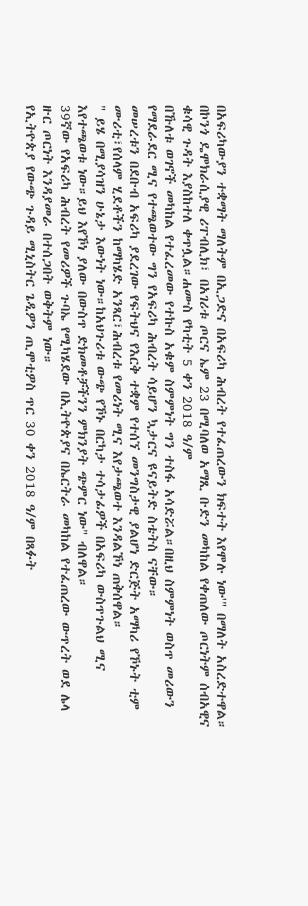በአፍሪካውያን ተቋማት ማለትም በኢጋድና በአፍሪካ ሕብረት የተፈጠረውን ክፍተት እየሞሉ ነው'" በማለት አስረድተዋል።
በኮንጎ ዴሞክራሲያዊ ሪፐብሊክ፣ በአገሪቱ ጦርና ኤም 23 በሚባለወ አማጺ ቡድን መካከል የቀጠለው ጦርነትም ሰብአዊና ቁሳዊ ጉዳት እያስከተለ ቀጥሏል።ሐሙስ የካቲት 5 ቀን 2018 ዓ/ም
በኹለቱ ወገኖች መካከል የተፈረመው የተኩስ አቁም ስምምነት ግን ተስፋ አሳድሯል።በዚህ ስምምነት ወስጥ መሪውን የማደራደር ሚና የተጫወተው ግን የአፍሪካ ሕብረት ሳይሆን ኳታርና ዩናይትድ ስቴትስ ናቸው።
መሠረቱን በደቡብ አፍሪካ ያደረገው የፍትህና የእርቅ ተቋም የተሰኘ መንግስታዊ ያልሆነ ድርጅት አማካሪ የኾኑት ቲም ሙሪቲ፣የሰላም ሂደቶችን ከማካሄድ አንጻር፣ሕብረቱ የመሪነት ሚና እየታጫወተ እንዳልኾነ ጠቅሰዋል።
" ይሄ በሚያሳዝን ሁኔታ እውነት ነው።ከአህጉሪቱ ውጭ የኾኑ በርካታ ተሳታፊዎች በአፍሪካ ውስጥጉልህ ሚና እየተጫወቱ ነው።ይህ እየኾነ ያለው በውስጥ ድክመቶቻችንን ምክንያት ጭምር ነው" ብለዋል።
39ኛው የአፍሪካ ሕብረት የመሪዎች ጉባኤ የሚካሄደው በኢትዮጵያና በኤርትራ መካከል የተፈጠረው ውጥረት ወደ ሌላ ዙር ጦርነት እንዳያመራ በተሰጋበት ወቅትም ነው።
የኢትዮጵያ የውጭ ጉዳይ ሚኒስትር ጌዲዎን ጢሞቲዎስ ጥር 30 ቀን 2018 ዓ/ም በጻፉት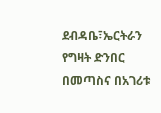ደብዳቤ፣ኤርትራን የግዛት ድንበር በመጣስና በአገሪቱ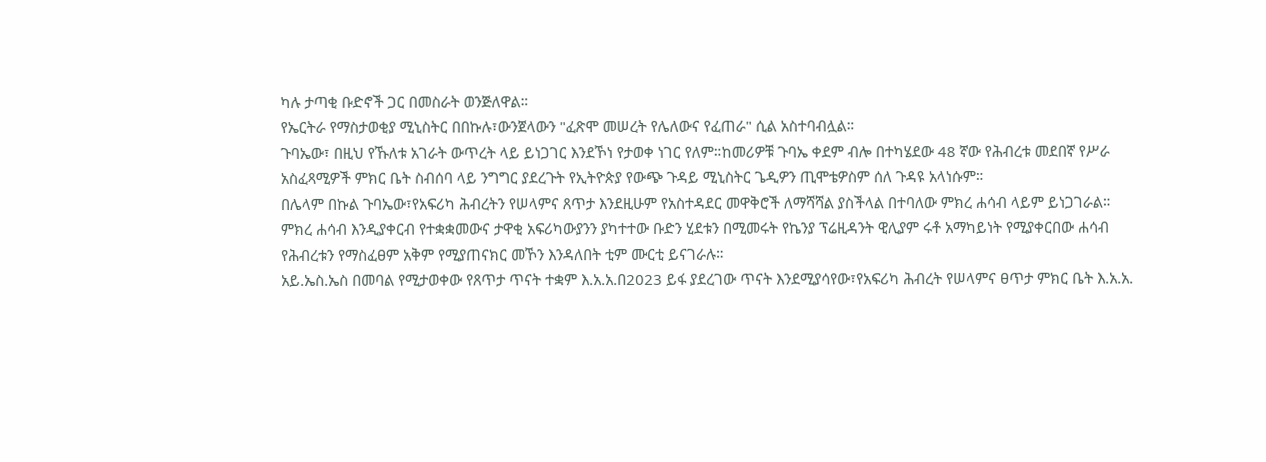ካሉ ታጣቂ ቡድኖች ጋር በመስራት ወንጅለዋል።
የኤርትራ የማስታወቂያ ሚኒስትር በበኩሉ፣ውንጀላውን "ፈጽሞ መሠረት የሌለውና የፈጠራ" ሲል አስተባብሏል።
ጉባኤው፣ በዚህ የኹለቱ አገራት ውጥረት ላይ ይነጋገር እንደኾነ የታወቀ ነገር የለም።ከመሪዎቹ ጉባኤ ቀደም ብሎ በተካሄደው 48 ኛው የሕብረቱ መደበኛ የሥራ አስፈጻሚዎች ምክር ቤት ስብሰባ ላይ ንግግር ያደረጉት የኢትዮጵያ የውጭ ጉዳይ ሚኒስትር ጌዲዎን ጢሞቴዎስም ሰለ ጉዳዩ አላነሱም።
በሌላም በኩል ጉባኤው፣የአፍሪካ ሕብረትን የሠላምና ጸጥታ እንደዚሁም የአስተዳደር መዋቅሮች ለማሻሻል ያስችላል በተባለው ምክረ ሐሳብ ላይም ይነጋገራል።
ምክረ ሐሳብ እንዲያቀርብ የተቋቋመውና ታዋቂ አፍሪካውያንን ያካተተው ቡድን ሂደቱን በሚመሩት የኬንያ ፕሬዚዳንት ዊሊያም ሩቶ አማካይነት የሚያቀርበው ሐሳብ የሕብረቱን የማስፈፀም አቅም የሚያጠናክር መኾን እንዳለበት ቲም ሙርቲ ይናገራሉ።
አይ.ኤስ.ኤስ በመባል የሚታወቀው የጸጥታ ጥናት ተቋም እ.አ.አ.በ2023 ይፋ ያደረገው ጥናት እንደሚያሳየው፣የአፍሪካ ሕብረት የሠላምና ፀጥታ ምክር ቤት እ.አ.አ.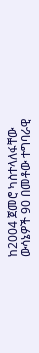ከ2004 ጀመሮ ካስተላለፋቸው ውሳኔዎች 90 በመቶው ተግባራዊ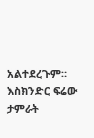አልተደረጉም።
እስክንድር ፍሬው
ታምራት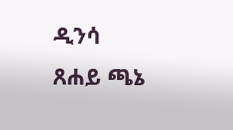ዲንሳ
ጸሐይ ጫኔ